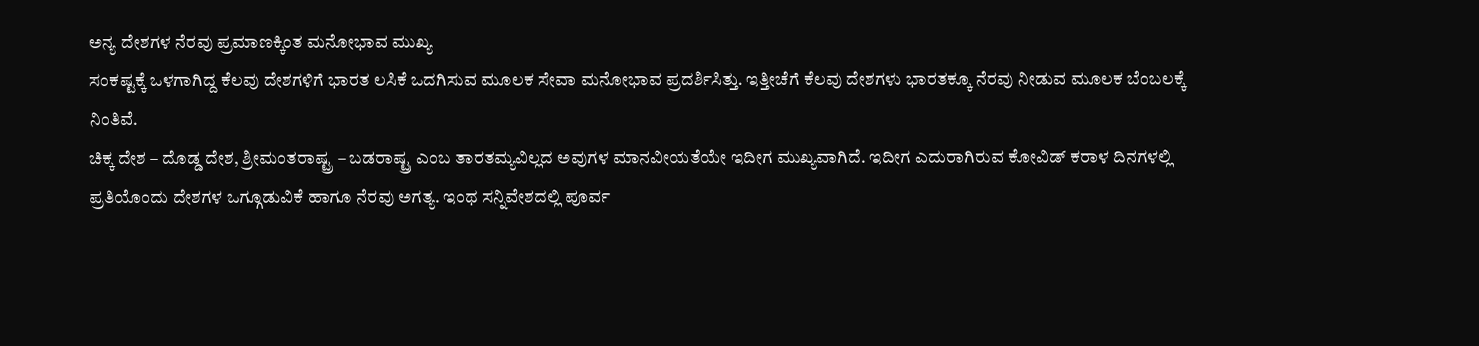ಅನ್ಯ ದೇಶಗಳ ನೆರವು ಪ್ರಮಾಣಕ್ಕಿಂತ ಮನೋಭಾವ ಮುಖ್ಯ
ಸಂಕಷ್ಟಕ್ಕೆ ಒಳಗಾಗಿದ್ದ ಕೆಲವು ದೇಶಗಳಿಗೆ ಭಾರತ ಲಸಿಕೆ ಒದಗಿಸುವ ಮೂಲಕ ಸೇವಾ ಮನೋಭಾವ ಪ್ರದರ್ಶಿಸಿತ್ತು. ಇತ್ತೀಚೆಗೆ ಕೆಲವು ದೇಶಗಳು ಭಾರತಕ್ಕೂ ನೆರವು ನೀಡುವ ಮೂಲಕ ಬೆಂಬಲಕ್ಕೆ ನಿಂತಿವೆ.
ಚಿಕ್ಕ ದೇಶ – ದೊಡ್ಡ ದೇಶ, ಶ್ರೀಮಂತರಾಷ್ಟ್ರ – ಬಡರಾಷ್ಟ್ರ ಎಂಬ ತಾರತಮ್ಯವಿಲ್ಲದ ಅವುಗಳ ಮಾನವೀಯತೆಯೇ ಇದೀಗ ಮುಖ್ಯವಾಗಿದೆ. ಇದೀಗ ಎದುರಾಗಿರುವ ಕೋವಿಡ್ ಕರಾಳ ದಿನಗಳಲ್ಲಿ ಪ್ರತಿಯೊಂದು ದೇಶಗಳ ಒಗ್ಗೂಡುವಿಕೆ ಹಾಗೂ ನೆರವು ಅಗತ್ಯ. ಇಂಥ ಸನ್ನಿವೇಶದಲ್ಲಿ ಪೂರ್ವ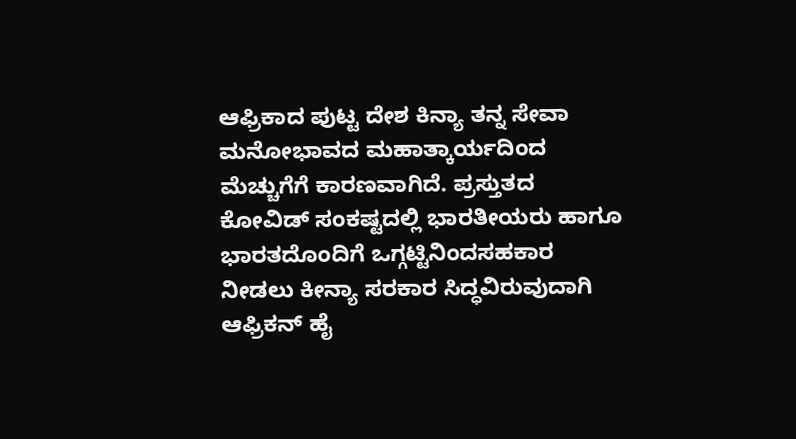ಆಫ್ರಿಕಾದ ಪುಟ್ಟ ದೇಶ ಕಿನ್ಯಾ ತನ್ನ ಸೇವಾ ಮನೋಭಾವದ ಮಹಾತ್ಕಾರ್ಯದಿಂದ ಮೆಚ್ಚುಗೆಗೆ ಕಾರಣವಾಗಿದೆ. ಪ್ರಸ್ತುತದ ಕೋವಿಡ್ ಸಂಕಷ್ಟದಲ್ಲಿ ಭಾರತೀಯರು ಹಾಗೂ ಭಾರತದೊಂದಿಗೆ ಒಗ್ಗಟ್ಟಿನಿಂದಸಹಕಾರ ನೀಡಲು ಕೀನ್ಯಾ ಸರಕಾರ ಸಿದ್ಧವಿರುವುದಾಗಿ ಆಫ್ರಿಕನ್ ಹೈ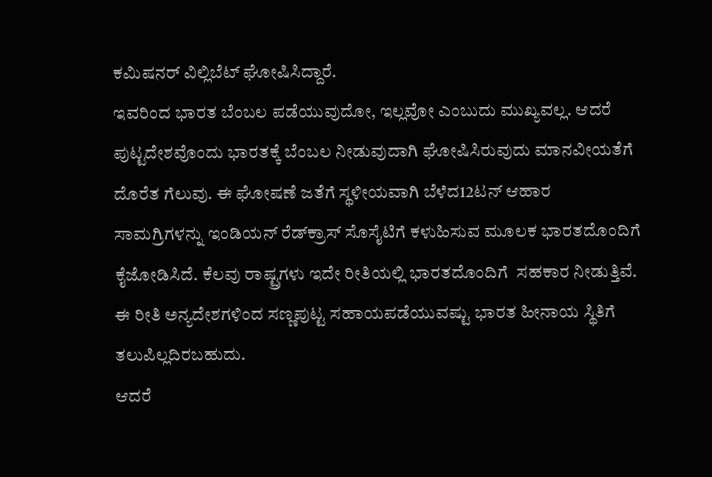ಕಮಿಷನರ್ ವಿಲ್ಲಿಬೆಟ್ ಘೋಷಿಸಿದ್ದಾರೆ.
ಇವರಿಂದ ಭಾರತ ಬೆಂಬಲ ಪಡೆಯುವುದೋ, ಇಲ್ಲವೋ ಎಂಬುದು ಮುಖ್ಯವಲ್ಲ. ಆದರೆ ಪುಟ್ಟದೇಶವೊಂದು ಭಾರತಕ್ಕೆ ಬೆಂಬಲ ನೀಡುವುದಾಗಿ ಘೋಷಿಸಿರುವುದು ಮಾನವೀಯತೆಗೆ ದೊರೆತ ಗೆಲುವು. ಈ ಘೋಷಣೆ ಜತೆಗೆ ಸ್ಥಳೀಯವಾಗಿ ಬೆಳೆದ12ಟನ್ ಆಹಾರ ಸಾಮಗ್ರಿಗಳನ್ನು ಇಂಡಿಯನ್ ರೆಡ್‌ಕ್ರಾಸ್ ಸೊಸೈಟಿಗೆ ಕಳುಹಿಸುವ ಮೂಲಕ ಭಾರತದೊಂದಿಗೆ ಕೈಜೋಡಿಸಿದೆ. ಕೆಲವು ರಾಷ್ಟ್ರಗಳು ಇದೇ ರೀತಿಯಲ್ಲಿ ಭಾರತದೊಂದಿಗೆ  ಸಹಕಾರ ನೀಡುತ್ತಿವೆ. ಈ ರೀತಿ ಅನ್ಯದೇಶಗಳಿಂದ ಸಣ್ಣಪುಟ್ಟ ಸಹಾಯಪಡೆಯುವಷ್ಟು ಭಾರತ ಹೀನಾಯ ಸ್ಥಿತಿಗೆ ತಲುಪಿಲ್ಲದಿರಬಹುದು.
ಆದರೆ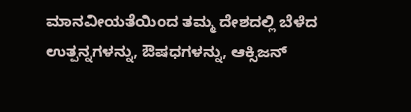ಮಾನವೀಯತೆಯಿಂದ ತಮ್ಮ ದೇಶದಲ್ಲಿ ಬೆಳೆದ ಉತ್ಪನ್ನಗಳನ್ನು, ಔಷಧಗಳನ್ನು, ಆಕ್ಸಿಜನ್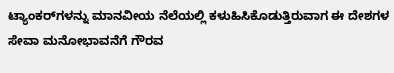ಟ್ಯಾಂಕರ್‌ಗಳನ್ನು ಮಾನವೀಯ ನೆಲೆಯಲ್ಲಿ ಕಳುಹಿಸಿಕೊಡುತ್ತಿರುವಾಗ ಈ ದೇಶಗಳ ಸೇವಾ ಮನೋಭಾವನೆಗೆ ಗೌರವ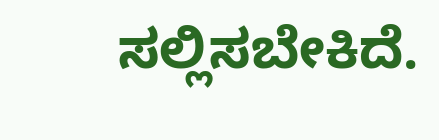ಸಲ್ಲಿಸಬೇಕಿದೆ.